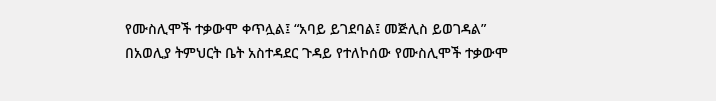የሙስሊሞች ተቃውሞ ቀጥሏል፤ “አባይ ይገደባል፤ መጅሊስ ይወገዳል”
በአወሊያ ትምህርት ቤት አስተዳደር ጉዳይ የተለኮሰው የሙስሊሞች ተቃውሞ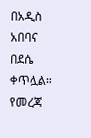በአዲስ አበባና በደሴ ቀጥሏል። የመረጃ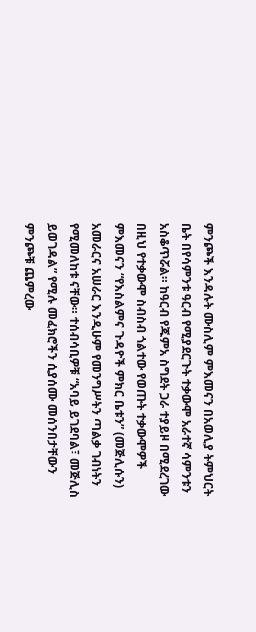ምንጮች እንዳሉት ሙስሊም ምእመናን በአወሊያ ትምህርት ቤት በየሳምንቱ ዓርብ የሚያደርጉት ተቃውሞ አራተኛ ሳምንቱን አስቆጥሯል። ከዓርብ የጁምአ ስግደት ጋራ ተያይዞ በሚደረገው በዚህ የተቃውሞ ስብስብ ጎልተው የወጡት ተቃውሞዎች ምእመናን “የእስልምና ጉዳዮች ምክር ቤቱን” (መጅሊሱን) አመራርና አሠራር እንዲሁም የመንግሥትን ጣልቃ ገብነትን የሚመለከቱ ናቸው። ተሰብሳቢዎቹ “አባይ ይገደባል፣ መጅሊስ ይወገዳል” የሚሉ መፈክሮችን ሲያሰሙ መሰንበታቸውን ምንጮቹ ጨምረው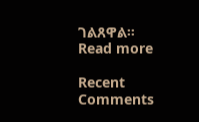ገልጸዋል።
Read more

Recent Comments